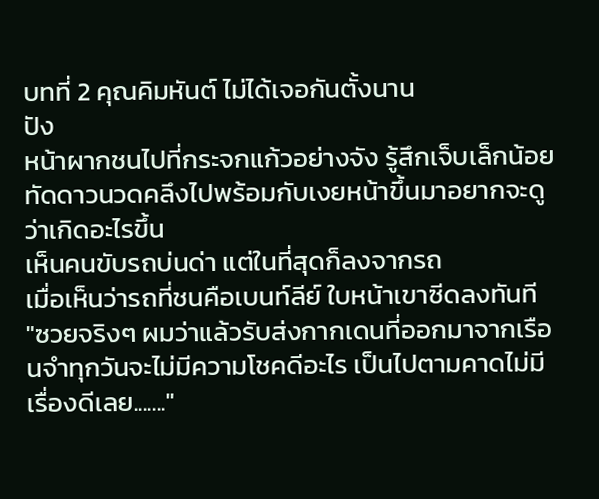บทที่ 2 คุณคิมหันต์ ไม่ได้เจอกันตั้งนาน
ปัง
หน้าผากชนไปที่กระจกแก้วอย่างจัง รู้สึกเจ็บเล็กน้อย ทัดดาวนวดคลึงไปพร้อมกับเงยหน้าขึ้นมาอยากจะดูว่าเกิดอะไรขึ้น
เห็นคนขับรถบ่นด่า แต่ในที่สุดก็ลงจากรถ
เมื่อเห็นว่ารถที่ชนคือเบนท์ลีย์ ใบหน้าเขาซีดลงทันที
"ซวยจริงๆ ผมว่าแล้วรับส่งกากเดนที่ออกมาจากเรือนจำทุกวันจะไม่มีความโชคดีอะไร เป็นไปตามคาดไม่มีเรื่องดีเลย......."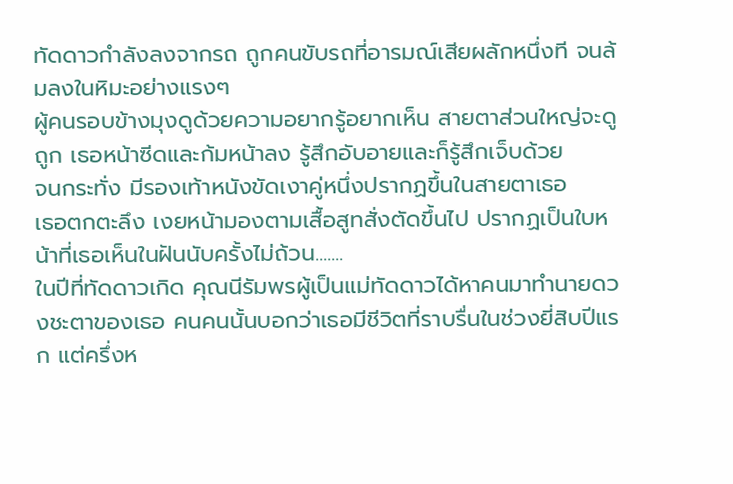ทัดดาวกำลังลงจากรถ ถูกคนขับรถที่อารมณ์เสียผลักหนึ่งที จนล้มลงในหิมะอย่างแรงๆ
ผู้คนรอบข้างมุงดูด้วยความอยากรู้อยากเห็น สายตาส่วนใหญ่จะดูถูก เธอหน้าซีดและก้มหน้าลง รู้สึกอับอายและก็รู้สึกเจ็บด้วย
จนกระทั่ง มีรองเท้าหนังขัดเงาคู่หนึ่งปรากฏขึ้นในสายตาเธอ
เธอตกตะลึง เงยหน้ามองตามเสื้อสูทสั่งตัดขึ้นไป ปรากฏเป็นใบหน้าที่เธอเห็นในฝันนับครั้งไม่ถ้วน.......
ในปีที่ทัดดาวเกิด คุณนีรัมพรผู้เป็นแม่ทัดดาวได้หาคนมาทำนายดวงชะตาของเธอ คนคนนั้นบอกว่าเธอมีชีวิตที่ราบรื่นในช่วงยี่สิบปีแรก แต่ครึ่งห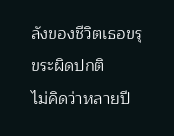ลังของชีวิตเธอขรุขระผิดปกติ
ไม่คิดว่าหลายปี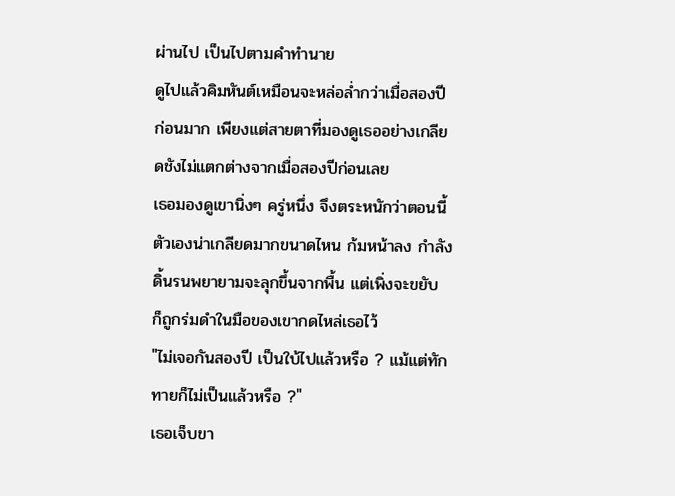ผ่านไป เป็นไปตามคำทำนาย
ดูไปแล้วคิมหันต์เหมือนจะหล่อล่ำกว่าเมื่อสองปีก่อนมาก เพียงแต่สายตาที่มองดูเธออย่างเกลียดชังไม่แตกต่างจากเมื่อสองปีก่อนเลย
เธอมองดูเขานิ่งๆ ครู่หนึ่ง จึงตระหนักว่าตอนนี้ตัวเองน่าเกลียดมากขนาดไหน ก้มหน้าลง กำลังดิ้นรนพยายามจะลุกขึ้นจากพื้น แต่เพิ่งจะขยับ ก็ถูกร่มดำในมือของเขากดไหล่เธอไว้
"ไม่เจอกันสองปี เป็นใบ้ไปแล้วหรือ ? แม้แต่ทักทายก็ไม่เป็นแล้วหรือ ?"
เธอเจ็บขา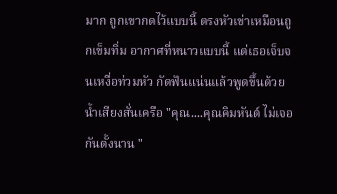มาก ถูกเขากดไว้แบบนี้ ตรงหัวเข่าเหมือนถูกเข็มทิ่ม อากาศที่หนาวแบบนี้ แต่เธอเจ็บจนเหงื่อท่วมหัว กัดฟันแน่นแล้วพูดขึ้นด้วยน้ำเสียงสั่นเครือ "คุณ....คุณคิมหันต์ ไม่เจอกันตั้งนาน "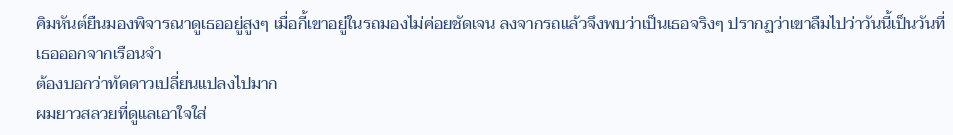คิมหันต์ยืนมองพิจารณาดูเธออยู่สูงๆ เมื่อกี้เขาอยู่ในรถมองไม่ค่อยชัดเจน ลงจากรถแล้วจึงพบว่าเป็นเธอจริงๆ ปรากฏว่าเขาลืมไปว่าวันนี้เป็นวันที่เธอออกจากเรือนจำ
ต้องบอกว่าทัดดาวเปลี่ยนแปลงไปมาก
ผมยาวสลวยที่ดูแลเอาใจใส่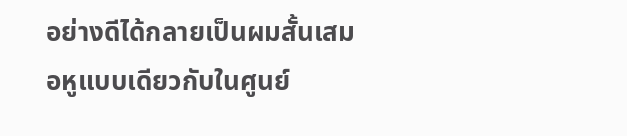อย่างดีได้กลายเป็นผมสั้นเสมอหูแบบเดียวกับในศูนย์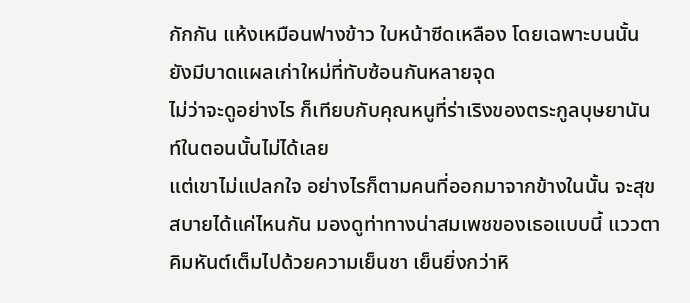กักกัน แห้งเหมือนฟางข้าว ใบหน้าซีดเหลือง โดยเฉพาะบนนั้นยังมีบาดแผลเก่าใหม่ที่ทับซ้อนกันหลายจุด
ไม่ว่าจะดูอย่างไร ก็เทียบกับคุณหนูที่ร่าเริงของตระกูลบุษยานันท์ในตอนนั้นไม่ได้เลย
แต่เขาไม่แปลกใจ อย่างไรก็ตามคนที่ออกมาจากข้างในนั้น จะสุขสบายได้แค่ไหนกัน มองดูท่าทางน่าสมเพชของเธอแบบนี้ แววตาคิมหันต์เต็มไปด้วยความเย็นชา เย็นยิ่งกว่าหิ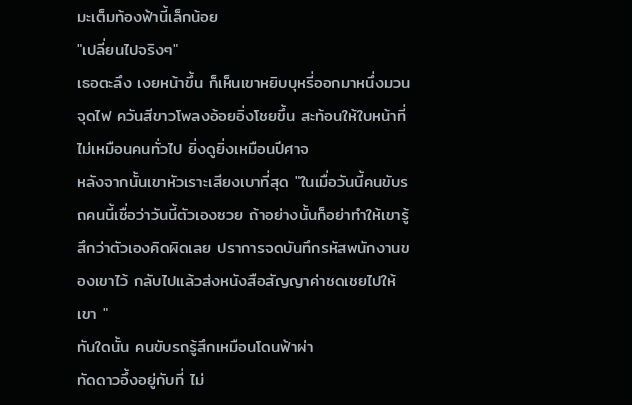มะเต็มท้องฟ้านี้เล็กน้อย
"เปลี่ยนไปจริงๆ"
เธอตะลึง เงยหน้าขึ้น ก็เห็นเขาหยิบบุหรี่ออกมาหนึ่งมวนจุดไฟ ควันสีขาวโพลงอ้อยอิ่งโชยขึ้น สะท้อนให้ใบหน้าที่ไม่เหมือนคนทั่วไป ยิ่งดูยิ่งเหมือนปีศาจ
หลังจากนั้นเขาหัวเราะเสียงเบาที่สุด "ในเมื่อวันนี้คนขับรถคนนี้เชื่อว่าวันนี้ตัวเองซวย ถ้าอย่างนั้นก็อย่าทำให้เขารู้สึกว่าตัวเองคิดผิดเลย ปราการจดบันทึกรหัสพนักงานของเขาไว้ กลับไปแล้วส่งหนังสือสัญญาค่าชดเชยไปให้เขา "
ทันใดนั้น คนขับรถรู้สึกเหมือนโดนฟ้าผ่า
ทัดดาวอึ้งอยู่กับที่ ไม่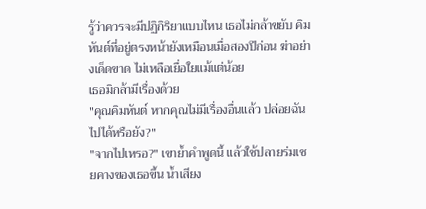รู้ว่าควรจะมีปฏิกิริยาแบบไหน เธอไม่กล้าขยับ คิมหันต์ที่อยู่ตรงหน้ายังเหมือนเมื่อสองปีก่อน ฆ่าอย่างเด็ดขาด ไม่เหลือเยื่อใยแม้แต่น้อย
เธอมิกล้ามีเรื่องด้วย
"คุณคิมหันต์ หากคุณไม่มีเรื่องอื่นแล้ว ปล่อยฉันไปได้หรือยัง?"
"จากไปเหรอ?" เขาย้ำคำพูดนี้ แล้วใช้ปลายร่มเชยคางของเธอขึ้น น้ำเสียง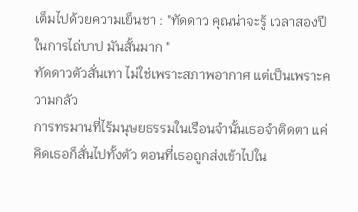เต็มไปด้วยความเย็นชา : "ทัดดาว คุณน่าจะรู้ เวลาสองปีในการไถ่บาป มันสั้นมาก "
ทัดดาวตัวสั่นเทา ไม่ใช่เพราะสภาพอากาศ แต่เป็นเพราะความกลัว
การทรมานที่ไร้มนุษยธรรมในเรือนจำนั้นเธอจำติดตา แค่คิดเธอก็สั่นไปทั้งตัว ตอนที่เธอถูกส่งเข้าไปใน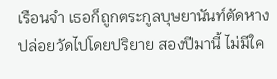เรือนจำ เธอก็ถูกตระกูลบุษยานันท์ตัดหางปล่อยวัดไปโดยปริยาย สองปีมานี้ ไม่มีใค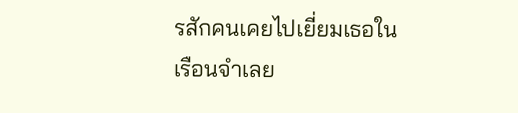รสักคนเคยไปเยี่ยมเธอในเรือนจำเลย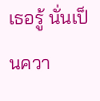เธอรู้ นั่นเป็นควา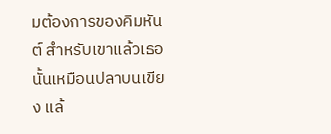มต้องการของคิมหันต์ สำหรับเขาแล้วเธอนั้นเหมือนปลาบนเขียง แล้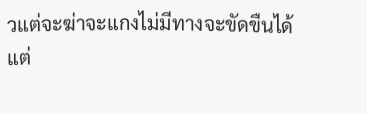วแต่จะฆ่าจะแกงไม่มีทางจะขัดขืนได้
แต่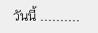วันนี้ ..........